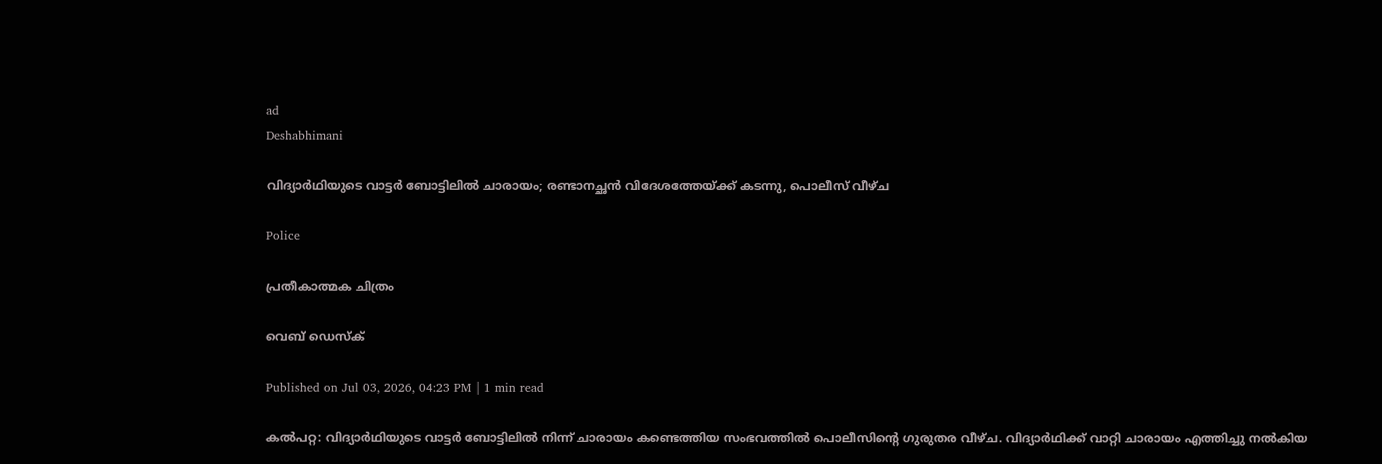ad
Deshabhimani

വിദ്യാർഥിയുടെ വാട്ടർ ബോട്ടിലിൽ ചാരായം; രണ്ടാനച്ഛൻ വിദേശത്തേയ്ക്ക് കടന്നു, പൊലീസ് വീഴ്ച

Police

പ്രതീകാത്മക ചിത്രം

വെബ് ഡെസ്ക്

Published on Jul 03, 2026, 04:23 PM | 1 min read

കൽപറ്റ: വിദ്യാർഥിയുടെ വാട്ടർ ബോട്ടിലിൽ നിന്ന് ചാരായം കണ്ടെത്തിയ സംഭവത്തിൽ പൊലീസിന്റെ ഗുരുതര വീഴ്ച. വിദ്യാർഥിക്ക് വാറ്റി ചാരായം എത്തിച്ചു നൽകിയ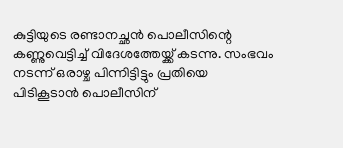കുട്ടിയുടെ രണ്ടാനച്ഛൻ പൊലീസിന്റെ കണ്ണുവെട്ടിച്ച് വിദേശത്തേയ്ക്ക് കടന്നു. സംഭവം നടന്ന് ഒരാഴ്ച പിന്നിട്ടിട്ടും പ്രതിയെ പിടികൂടാൻ പൊലീസിന്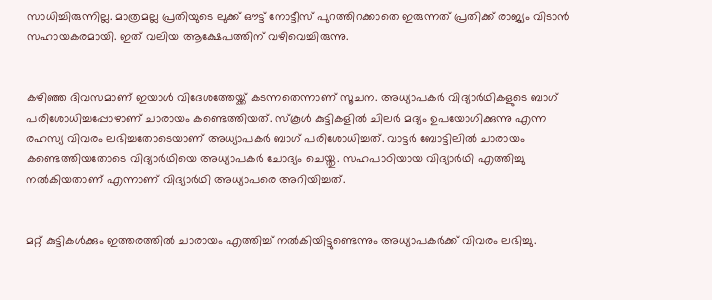സാധിച്ചിരുന്നില്ല. മാത്രമല്ല പ്രതിയുടെ ലുക്ക് ഔട്ട് നോട്ടീസ് പുറത്തിറക്കാതെ ഇരുന്നത് പ്രതിക്ക് രാജ്യം വിടാൻ സഹായകരമായി. ഇത് വലിയ ആക്ഷേപത്തിന് വഴിവെച്ചിരുന്നു.


കഴിഞ്ഞ ദിവസമാണ് ഇയാൾ വിദേശത്തേയ്ക്ക് കടന്നതെന്നാണ് സൂചന. അധ്യാപകർ വിദ്യാർഥികളുടെ ബാഗ് പരിശോധിച്ചപ്പോഴാണ് ചാരായം കണ്ടെത്തിയത്. സ്കൂൾ കുട്ടികളിൽ ചിലർ മദ്യം ഉപയോഗിക്കുന്നു എന്ന രഹസ്യ വിവരം ലഭിച്ചതോടെയാണ് അധ്യാപകർ ബാഗ് പരിശോധിച്ചത്. വാട്ടർ ബോട്ടിലിൽ ചാരായം കണ്ടെത്തിയതോടെ വിദ്യാർഥിയെ അധ്യാപകർ ചോദ്യം ചെയ്തു. സഹപാഠിയായ വിദ്യാർഥി എത്തിച്ചു നൽകിയതാണ് എന്നാണ് വിദ്യാർഥി അധ്യാപരെ അറിയിച്ചത്.


മറ്റ് കുട്ടികൾക്കും ഇത്തരത്തിൽ ചാരായം എത്തിച്ച് നൽകിയിട്ടുണ്ടെന്നും അധ്യാപകർക്ക് വിവരം ലഭിച്ചു.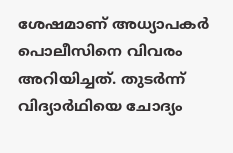ശേഷമാണ് അധ്യാപകർ പൊലീസിനെ വിവരം അറിയിച്ചത്. തുടർന്ന് വിദ്യാർ‌ഥിയെ ചോദ്യം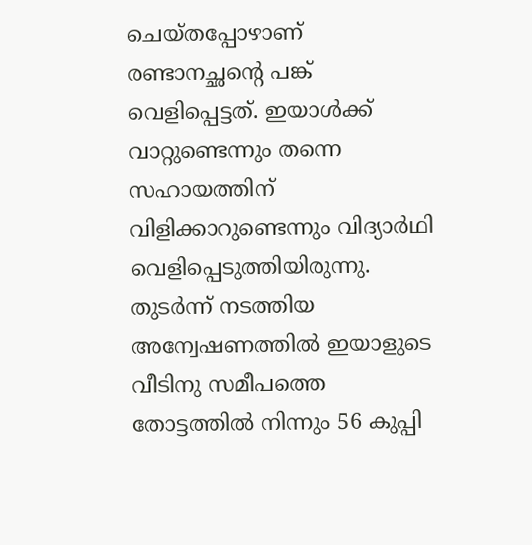ചെയ്തപ്പോഴാണ് രണ്ടാനച്ഛന്റെ പങ്ക് വെളിപ്പെട്ടത്. ഇയാൾക്ക് വാറ്റുണ്ടെന്നും തന്നെ സഹായത്തിന് വിളിക്കാറുണ്ടെന്നും വിദ്യാർഥി വെളിപ്പെടുത്തിയിരുന്നു. തുട‌ർന്ന് നടത്തിയ അന്വേഷണത്തിൽ ഇയാളുടെ വീടിനു സമീപത്തെ തോട്ടത്തിൽ നിന്നും 56 കുപ്പി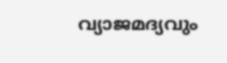വ്യാജമദ്യവും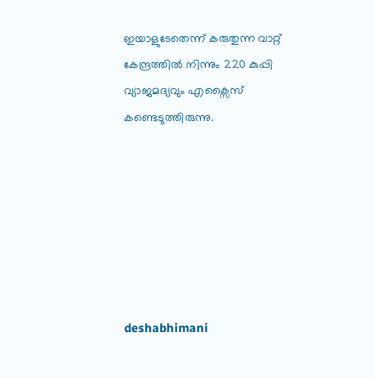ഇയാളുടേതെന്ന് കരുതുന്ന വാറ്റ് കേന്ദ്രത്തിൽ നിന്നും 220 കുപ്പി വ്യാജമദ്യവും എക്സൈസ് കണ്ടെടുത്തിരുന്നു.







deshabhimani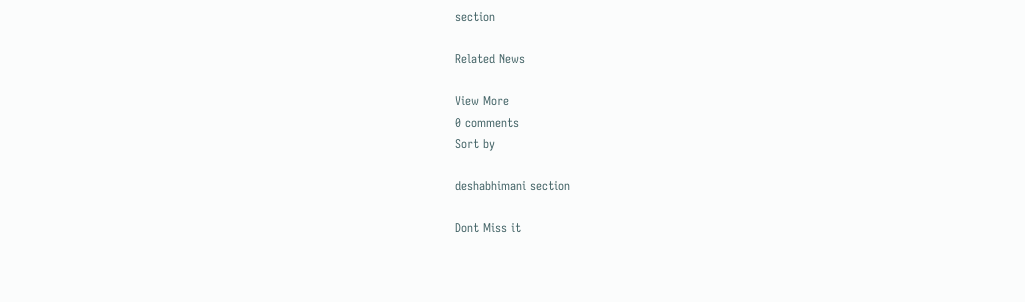section

Related News

View More
0 comments
Sort by

deshabhimani section

Dont Miss it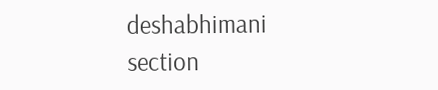deshabhimani section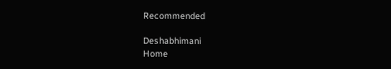Recommended

Deshabhimani
Home